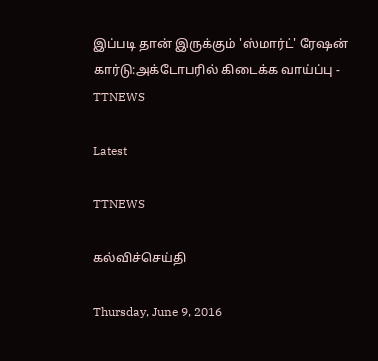இப்படி தான் இருக்கும் 'ஸ்மார்ட்' ரேஷன் கார்டு:அக்டோபரில் கிடைக்க வாய்ப்பு - TTNEWS

Latest

TTNEWS

கல்விச்செய்தி

Thursday, June 9, 2016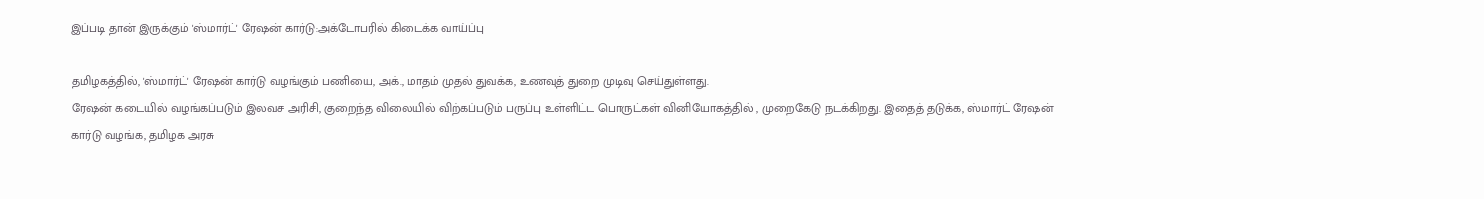இப்படி தான் இருக்கும் 'ஸ்மார்ட்' ரேஷன் கார்டு:அக்டோபரில் கிடைக்க வாய்ப்பு

தமிழகத்தில், 'ஸ்மார்ட்' ரேஷன் கார்டு வழங்கும் பணியை, அக்., மாதம் முதல் துவக்க, உணவுத் துறை முடிவு செய்துள்ளது.
ரேஷன் கடையில் வழங்கப்படும் இலவச அரிசி, குறைந்த விலையில் விற்கப்படும் பருப்பு உள்ளிட்ட பொருட்கள் வினியோகத்தில் , முறைகேடு நடக்கிறது. இதைத் தடுக்க, ஸ்மார்ட் ரேஷன்
கார்டு வழங்க, தமிழக அரசு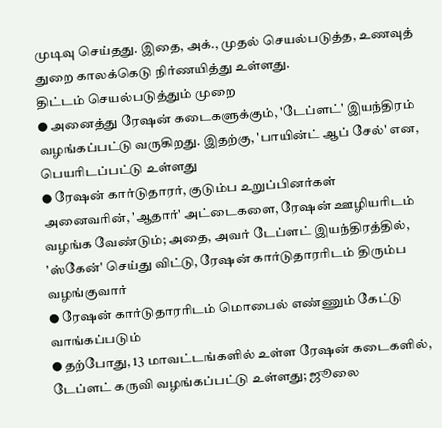முடிவு செய்தது. இதை, அக்., முதல் செயல்படுத்த, உணவுத் துறை காலக்கெடு நிர்ணயித்து உள்ளது.
திட்டம் செயல்படுத்தும் முறை
● அனைத்து ரேஷன் கடைகளுக்கும், 'டேப்ளட்' இயந்திரம் வழங்கப்பட்டு வருகிறது. இதற்கு, 'பாயின்ட் ஆப் சேல்' என, பெயரிடப்பட்டு உள்ளது
● ரேஷன் கார்டுதாரர், குடும்ப உறுப்பினர்கள் அனைவரின், 'ஆதார்' அட்டைகளை, ரேஷன் ஊழியரிடம் வழங்க வேண்டும்; அதை, அவர் டேப்ளட் இயந்திரத்தில், 'ஸ்கேன்' செய்து விட்டு, ரேஷன் கார்டுதாரரிடம் திரும்ப வழங்குவார்
● ரேஷன் கார்டுதாரரிடம் மொபைல் எண்ணும் கேட்டு வாங்கப்படும்
● தற்போது, 13 மாவட்டங்களில் உள்ள ரேஷன் கடைகளில், டேப்ளட் கருவி வழங்கப்பட்டு உள்ளது; ஜூலை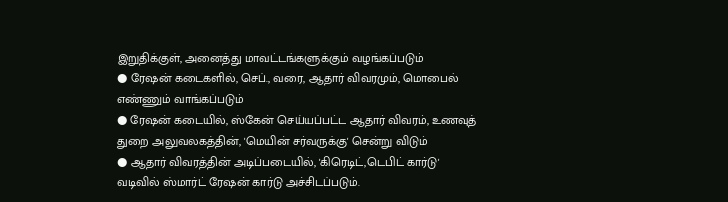இறுதிக்குள், அனைத்து மாவட்டங்களுக்கும் வழங்கப்படும்
● ரேஷன் கடைகளில், செப்., வரை, ஆதார் விவரமும், மொபைல் எண்ணும் வாங்கப்படும்
● ரேஷன் கடையில், ஸ்கேன் செய்யப்பட்ட ஆதார் விவரம், உணவுத் துறை அலுவலகத்தின், 'மெயின் சர்வருக்கு' சென்று விடும்
● ஆதார் விவரத்தின் அடிப்படையில், 'கிரெடிட்,டெபிட் கார்டு' வடிவில் ஸ்மார்ட் ரேஷன் கார்டு அச்சிடப்படும்.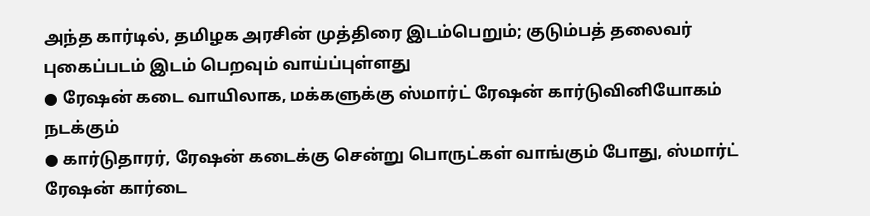அந்த கார்டில், தமிழக அரசின் முத்திரை இடம்பெறும்; குடும்பத் தலைவர் புகைப்படம் இடம் பெறவும் வாய்ப்புள்ளது
● ரேஷன் கடை வாயிலாக, மக்களுக்கு ஸ்மார்ட் ரேஷன் கார்டுவினியோகம் நடக்கும்
● கார்டுதாரர், ரேஷன் கடைக்கு சென்று பொருட்கள் வாங்கும் போது, ஸ்மார்ட் ரேஷன் கார்டை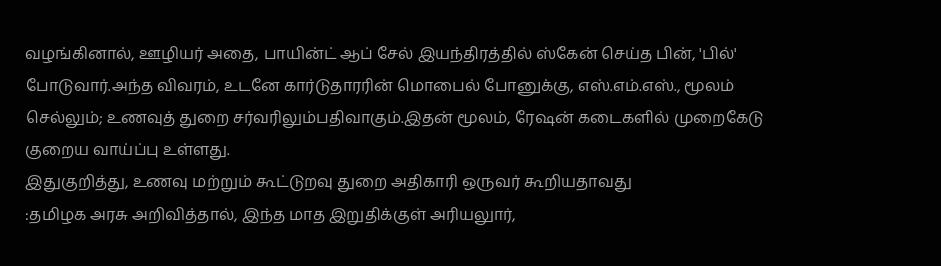வழங்கினால், ஊழியர் அதை, பாயின்ட் ஆப் சேல் இயந்திரத்தில் ஸ்கேன் செய்த பின், 'பில்' போடுவார்.அந்த விவரம், உடனே கார்டுதாரரின் மொபைல் போனுக்கு, எஸ்.எம்.எஸ்., மூலம் செல்லும்; உணவுத் துறை சர்வரிலும்பதிவாகும்.இதன் மூலம், ரேஷன் கடைகளில் முறைகேடு குறைய வாய்ப்பு உள்ளது.
இதுகுறித்து, உணவு மற்றும் கூட்டுறவு துறை அதிகாரி ஒருவர் கூறியதாவது
:தமிழக அரசு அறிவித்தால், இந்த மாத இறுதிக்குள் அரியலுார்,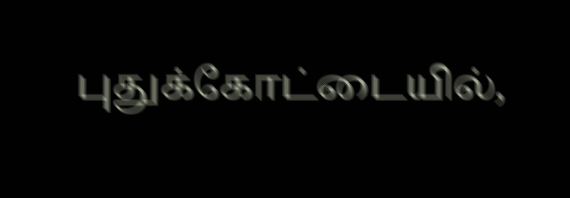புதுக்கோட்டையில்,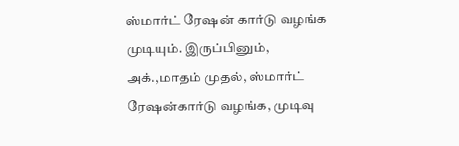ஸ்மார்ட் ரேஷன் கார்டு வழங்க முடியும். இருப்பினும், அக்.,மாதம் முதல், ஸ்மார்ட் ரேஷன்கார்டு வழங்க, முடிவு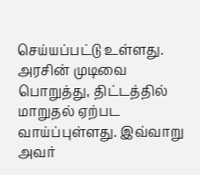செய்யப்பட்டு உள்ளது. அரசின் முடிவை பொறுத்து, திட்டத்தில் மாறுதல் ஏற்பட வாய்ப்புள்ளது. இவ்வாறு அவர்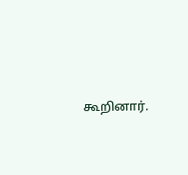கூறினார்.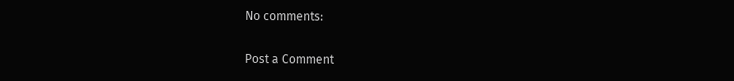No comments:

Post a Comment